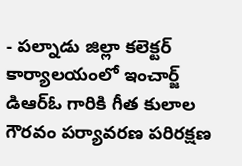- పల్నాడు జిల్లా కలెక్టర్ కార్యాలయంలో ఇంచార్జ్ డిఆర్ఓ గారికి గీత కులాల గౌరవం పర్యావరణ పరిరక్షణ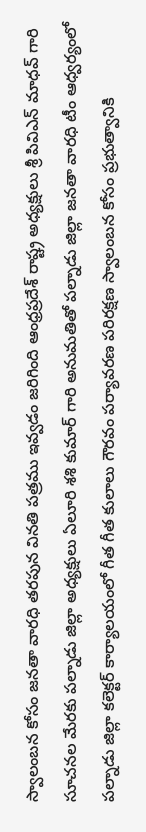స్వాలంబన కోసం జనతా వారధి తరపున వినతి పత్రము ఇవ్వడం జరిగింది ఆంధ్రప్రదేశ్ రాష్ట్ర అధ్యక్షులు శ్రీ పివిఎన్ మాధవ్ గారి సూచనల మేరకు పల్నాడు జిల్లా అధ్యక్షులు ఏలూరి శశి కుమార్ గారి అనుమతితో పల్నాడు జిల్లా జనతా వారధి టీం ఆధ్వర్యంలో పల్నాడు జిల్లా కలెక్టర్ కార్యాలయంలో గీత గీత కులాలు గౌరవం పర్యావరణ పరిరక్షణ స్వాలంబన కోసం ప్రభుత్వానికి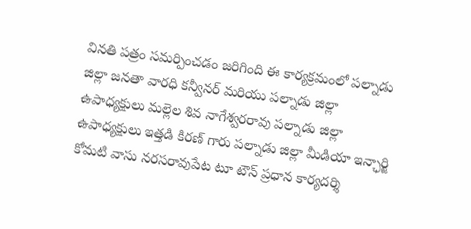వినతి పత్రం సమర్పించడం జరిగింది ఈ కార్యక్రమంలో పల్నాడు జిల్లా జనతా వారధి కన్వీనర్ మరియు పల్నాడు జిల్లా ఉపాధ్యక్షులు మల్లెల శివ నాగేశ్వరరావు పల్నాడు జిల్లా ఉపాధ్యక్షులు ఇత్తడి కిరణ్ గారు పల్నాడు జిల్లా మీడియా ఇన్ఛార్జి కోమటి వాసు నరసరావుపేట టూ టౌన్ ప్రధాన కార్యదర్శి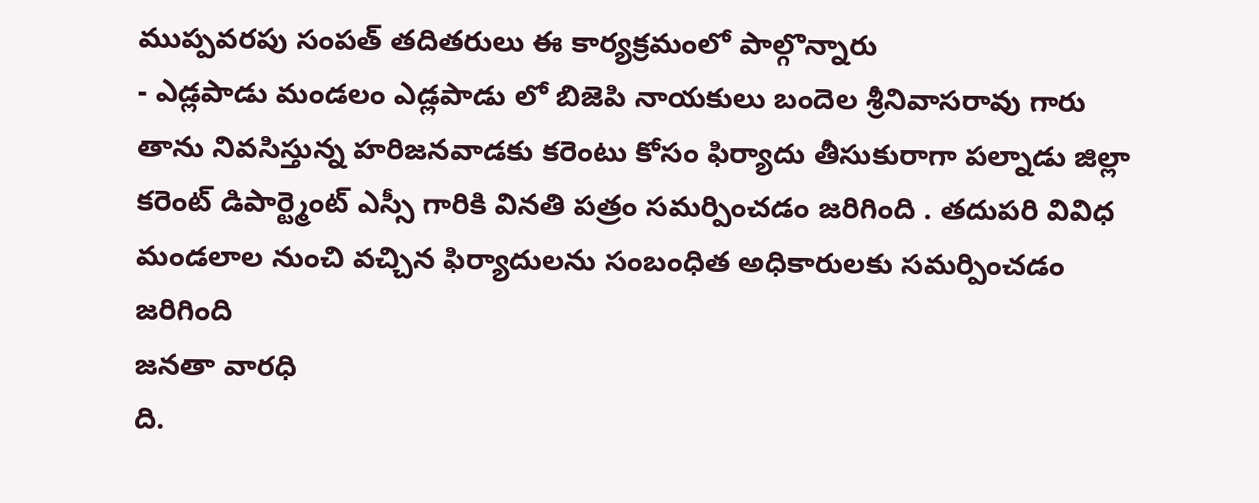ముప్పవరపు సంపత్ తదితరులు ఈ కార్యక్రమంలో పాల్గొన్నారు
- ఎడ్లపాడు మండలం ఎడ్లపాడు లో బిజెపి నాయకులు బందెల శ్రీనివాసరావు గారు తాను నివసిస్తున్న హరిజనవాడకు కరెంటు కోసం ఫిర్యాదు తీసుకురాగా పల్నాడు జిల్లా కరెంట్ డిపార్ట్మెంట్ ఎస్సీ గారికి వినతి పత్రం సమర్పించడం జరిగింది . తదుపరి వివిధ మండలాల నుంచి వచ్చిన ఫిర్యాదులను సంబంధిత అధికారులకు సమర్పించడం జరిగింది
జనతా వారధి
ది.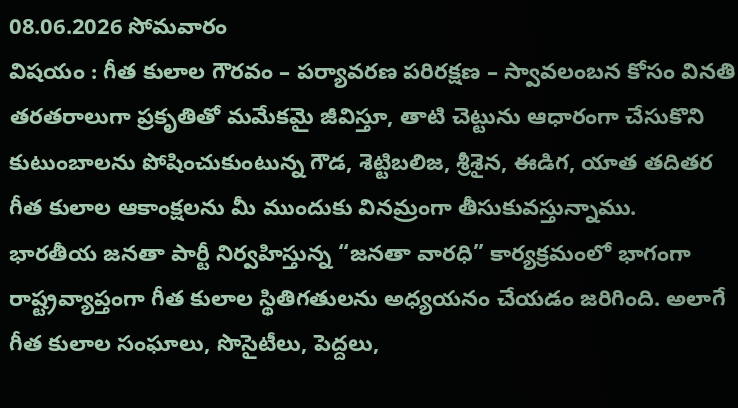08.06.2026 సోమవారం
విషయం : గీత కులాల గౌరవం – పర్యావరణ పరిరక్షణ – స్వావలంబన కోసం వినతి
తరతరాలుగా ప్రకృతితో మమేకమై జీవిస్తూ, తాటి చెట్టును ఆధారంగా చేసుకొని కుటుంబాలను పోషించుకుంటున్న గౌడ, శెట్టిబలిజ, శ్రీశైన, ఈడిగ, యాత తదితర గీత కులాల ఆకాంక్షలను మీ ముందుకు వినమ్రంగా తీసుకువస్తున్నాము.
భారతీయ జనతా పార్టీ నిర్వహిస్తున్న “జనతా వారధి” కార్యక్రమంలో భాగంగా రాష్ట్రవ్యాప్తంగా గీత కులాల స్థితిగతులను అధ్యయనం చేయడం జరిగింది. అలాగే గీత కులాల సంఘాలు, సొసైటీలు, పెద్దలు,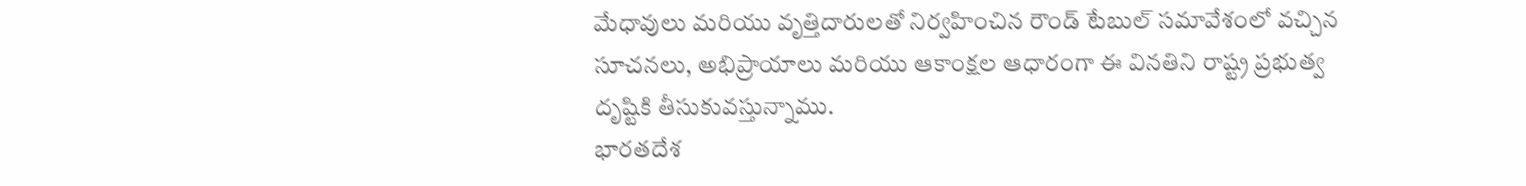మేధావులు మరియు వృత్తిదారులతో నిర్వహించిన రౌండ్ టేబుల్ సమావేశంలో వచ్చిన సూచనలు, అభిప్రాయాలు మరియు ఆకాంక్షల ఆధారంగా ఈ వినతిని రాష్ట్ర ప్రభుత్వ దృష్టికి తీసుకువస్తున్నాము.
భారతదేశ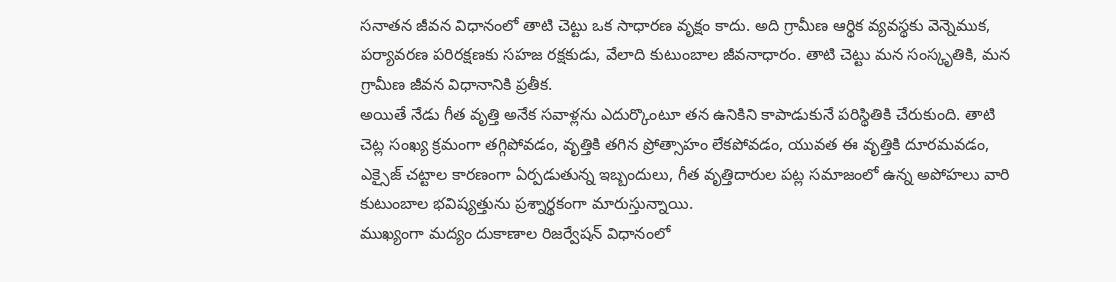సనాతన జీవన విధానంలో తాటి చెట్టు ఒక సాధారణ వృక్షం కాదు. అది గ్రామీణ ఆర్థిక వ్యవస్థకు వెన్నెముక, పర్యావరణ పరిరక్షణకు సహజ రక్షకుడు, వేలాది కుటుంబాల జీవనాధారం. తాటి చెట్టు మన సంస్కృతికి, మన గ్రామీణ జీవన విధానానికి ప్రతీక.
అయితే నేడు గీత వృత్తి అనేక సవాళ్లను ఎదుర్కొంటూ తన ఉనికిని కాపాడుకునే పరిస్థితికి చేరుకుంది. తాటి చెట్ల సంఖ్య క్రమంగా తగ్గిపోవడం, వృత్తికి తగిన ప్రోత్సాహం లేకపోవడం, యువత ఈ వృత్తికి దూరమవడం, ఎక్సైజ్ చట్టాల కారణంగా ఏర్పడుతున్న ఇబ్బందులు, గీత వృత్తిదారుల పట్ల సమాజంలో ఉన్న అపోహలు వారి కుటుంబాల భవిష్యత్తును ప్రశ్నార్థకంగా మారుస్తున్నాయి.
ముఖ్యంగా మద్యం దుకాణాల రిజర్వేషన్ విధానంలో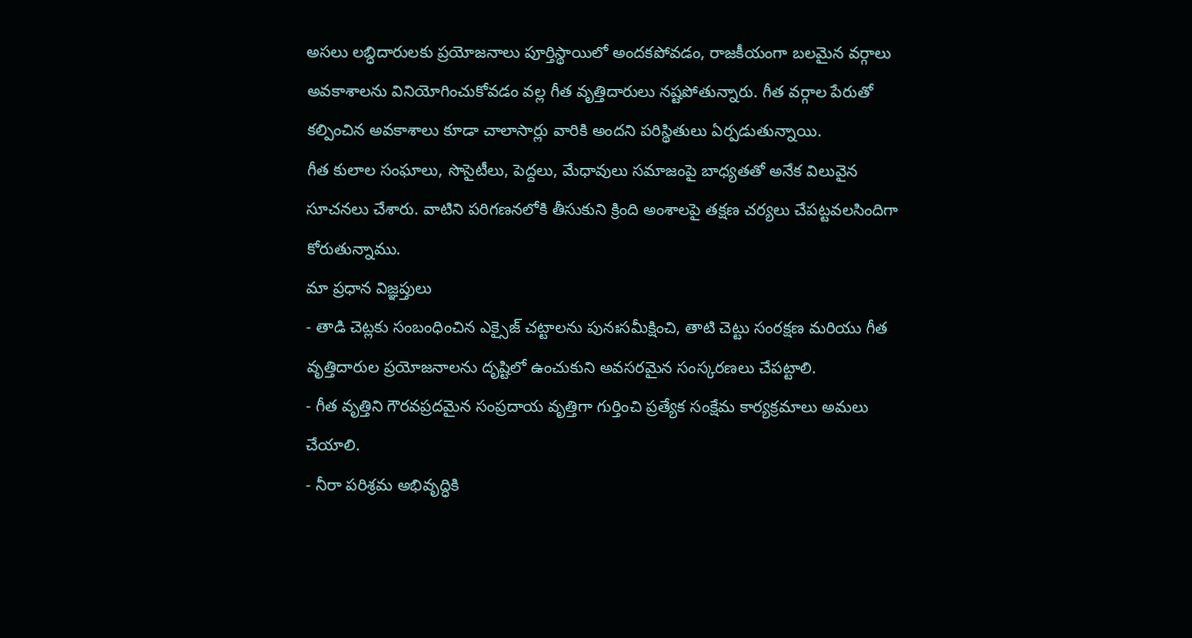అసలు లబ్ధిదారులకు ప్రయోజనాలు పూర్తిస్థాయిలో అందకపోవడం, రాజకీయంగా బలమైన వర్గాలు అవకాశాలను వినియోగించుకోవడం వల్ల గీత వృత్తిదారులు నష్టపోతున్నారు. గీత వర్గాల పేరుతో కల్పించిన అవకాశాలు కూడా చాలాసార్లు వారికి అందని పరిస్థితులు ఏర్పడుతున్నాయి.
గీత కులాల సంఘాలు, సొసైటీలు, పెద్దలు, మేధావులు సమాజంపై బాధ్యతతో అనేక విలువైన సూచనలు చేశారు. వాటిని పరిగణనలోకి తీసుకుని క్రింది అంశాలపై తక్షణ చర్యలు చేపట్టవలసిందిగా కోరుతున్నాము.
మా ప్రధాన విజ్ఞప్తులు
- తాడి చెట్లకు సంబంధించిన ఎక్సైజ్ చట్టాలను పునఃసమీక్షించి, తాటి చెట్టు సంరక్షణ మరియు గీత వృత్తిదారుల ప్రయోజనాలను దృష్టిలో ఉంచుకుని అవసరమైన సంస్కరణలు చేపట్టాలి.
- గీత వృత్తిని గౌరవప్రదమైన సంప్రదాయ వృత్తిగా గుర్తించి ప్రత్యేక సంక్షేమ కార్యక్రమాలు అమలు చేయాలి.
- నీరా పరిశ్రమ అభివృద్ధికి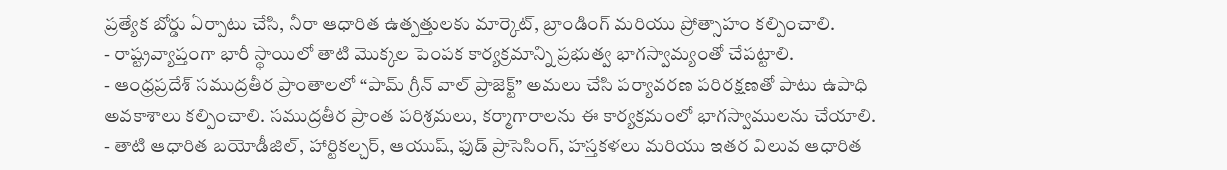ప్రత్యేక బోర్డు ఏర్పాటు చేసి, నీరా ఆధారిత ఉత్పత్తులకు మార్కెట్, బ్రాండింగ్ మరియు ప్రోత్సాహం కల్పించాలి.
- రాష్ట్రవ్యాప్తంగా భారీ స్థాయిలో తాటి మొక్కల పెంపక కార్యక్రమాన్ని ప్రభుత్వ భాగస్వామ్యంతో చేపట్టాలి.
- ఆంధ్రప్రదేశ్ సముద్రతీర ప్రాంతాలలో “పామ్ గ్రీన్ వాల్ ప్రాజెక్ట్” అమలు చేసి పర్యావరణ పరిరక్షణతో పాటు ఉపాధి అవకాశాలు కల్పించాలి. సముద్రతీర ప్రాంత పరిశ్రమలు, కర్మాగారాలను ఈ కార్యక్రమంలో భాగస్వాములను చేయాలి.
- తాటి ఆధారిత బయోడీజిల్, హార్టికల్చర్, ఆయుష్, ఫుడ్ ప్రాసెసింగ్, హస్తకళలు మరియు ఇతర విలువ ఆధారిత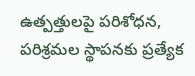ఉత్పత్తులపై పరిశోధన, పరిశ్రమల స్థాపనకు ప్రత్యేక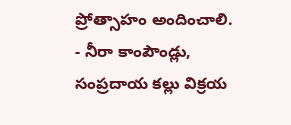ప్రోత్సాహం అందించాలి.
- నీరా కాంపౌండ్లు, సంప్రదాయ కల్లు విక్రయ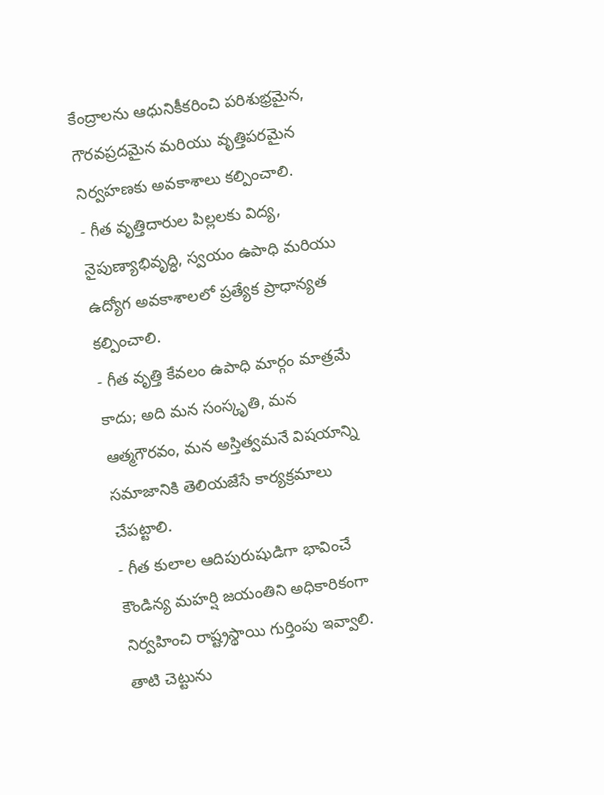కేంద్రాలను ఆధునికీకరించి పరిశుభ్రమైన, గౌరవప్రదమైన మరియు వృత్తిపరమైన నిర్వహణకు అవకాశాలు కల్పించాలి.
- గీత వృత్తిదారుల పిల్లలకు విద్య, నైపుణ్యాభివృద్ధి, స్వయం ఉపాధి మరియు ఉద్యోగ అవకాశాలలో ప్రత్యేక ప్రాధాన్యత కల్పించాలి.
- గీత వృత్తి కేవలం ఉపాధి మార్గం మాత్రమే కాదు; అది మన సంస్కృతి, మన ఆత్మగౌరవం, మన అస్తిత్వమనే విషయాన్ని సమాజానికి తెలియజేసే కార్యక్రమాలు చేపట్టాలి.
- గీత కులాల ఆదిపురుషుడిగా భావించే కౌండిన్య మహర్షి జయంతిని అధికారికంగా నిర్వహించి రాష్ట్రస్థాయి గుర్తింపు ఇవ్వాలి.
తాటి చెట్టును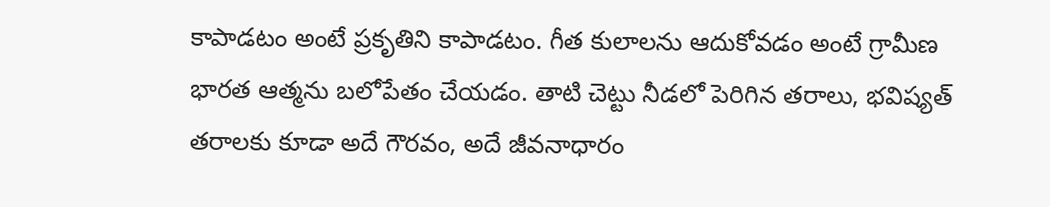కాపాడటం అంటే ప్రకృతిని కాపాడటం. గీత కులాలను ఆదుకోవడం అంటే గ్రామీణ భారత ఆత్మను బలోపేతం చేయడం. తాటి చెట్టు నీడలో పెరిగిన తరాలు, భవిష్యత్ తరాలకు కూడా అదే గౌరవం, అదే జీవనాధారం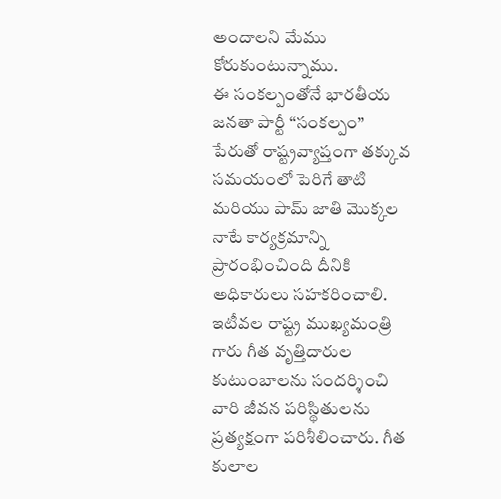అందాలని మేము కోరుకుంటున్నాము.
ఈ సంకల్పంతోనే భారతీయ జనతా పార్టీ “సంకల్పం” పేరుతో రాష్ట్రవ్యాప్తంగా తక్కువ సమయంలో పెరిగే తాటి మరియు పామ్ జాతి మొక్కల నాటే కార్యక్రమాన్ని ప్రారంభించింది దీనికి అధికారులు సహకరించాలి.
ఇటీవల రాష్ట్ర ముఖ్యమంత్రి గారు గీత వృత్తిదారుల కుటుంబాలను సందర్శించి వారి జీవన పరిస్థితులను ప్రత్యక్షంగా పరిశీలించారు. గీత కులాల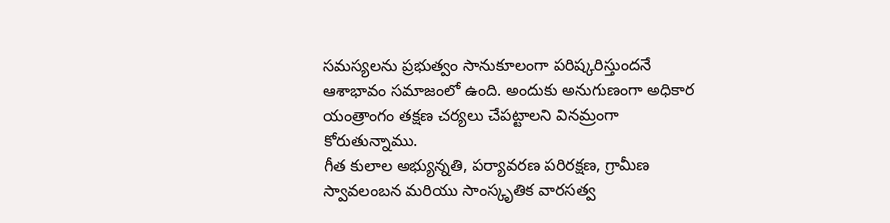సమస్యలను ప్రభుత్వం సానుకూలంగా పరిష్కరిస్తుందనే ఆశాభావం సమాజంలో ఉంది. అందుకు అనుగుణంగా అధికార యంత్రాంగం తక్షణ చర్యలు చేపట్టాలని వినమ్రంగా కోరుతున్నాము.
గీత కులాల అభ్యున్నతి, పర్యావరణ పరిరక్షణ, గ్రామీణ స్వావలంబన మరియు సాంస్కృతిక వారసత్వ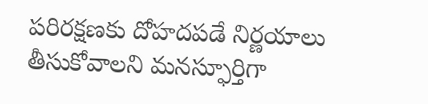పరిరక్షణకు దోహదపడే నిర్ణయాలు తీసుకోవాలని మనస్ఫూర్తిగా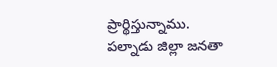ప్రార్థిస్తున్నాము.
పల్నాడు జిల్లా జనతా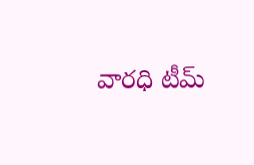వారధి టీమ్